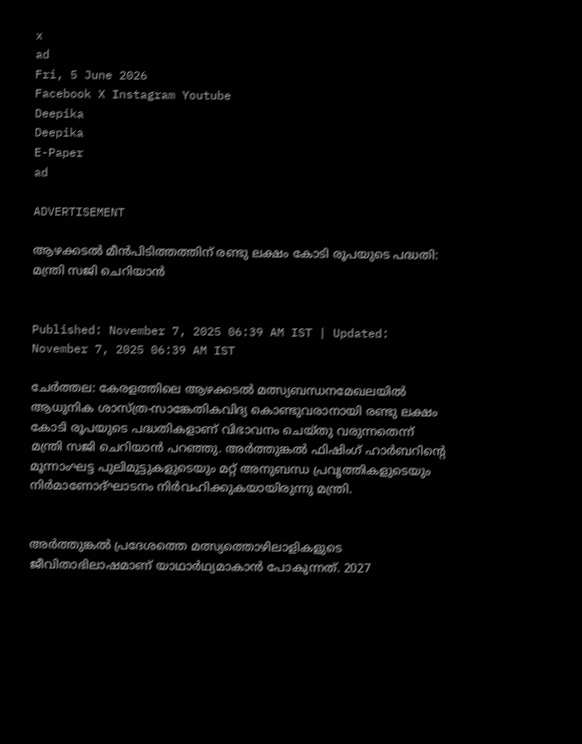x
ad
Fri, 5 June 2026
Facebook X Instagram Youtube
Deepika
Deepika
E-Paper
ad

ADVERTISEMENT

ആഴക്കടൽ മീൻപിടിത്തത്തിന് രണ്ടു ലക്ഷം കോടി രൂപയുടെ പദ്ധതി: മന്ത്രി സജി ചെറിയാൻ


Published: November 7, 2025 06:39 AM IST | Updated: November 7, 2025 06:39 AM IST

ചേര്‍ത്തല: കേരളത്തിലെ ആഴക്കടൽ മത്സ്യബന്ധനമേഖലയിൽ ആധുനിക ശാസ്ത്ര-സാങ്കേതികവിദ്യ കൊണ്ടുവരാനായി രണ്ടു ലക്ഷം കോടി രൂപയുടെ പദ്ധതികളാണ് വിഭാവനം ചെയ്തു വരുന്നതെന്ന് മന്ത്രി സജി ചെറിയാൻ പറഞ്ഞു. അർത്തുങ്കൽ ഫിഷിംഗ് ഹാർബറിന്‍റെ മൂന്നാംഘട്ട പുലിമുട്ടുകളുടെയും മറ്റ് അനുബന്ധ പ്രവൃത്തികളുടെയും നിർമാണോദ്ഘാടനം നിര്‍വഹിക്കുകയായിരുന്നു മന്ത്രി.


അർത്തുങ്കൽ പ്രദേശത്തെ മത്സ്യത്തൊഴിലാളികളുടെ ജീവിതാഭിലാഷമാണ് യാഥാർഥ്യമാകാൻ പോകുന്നത്. 2027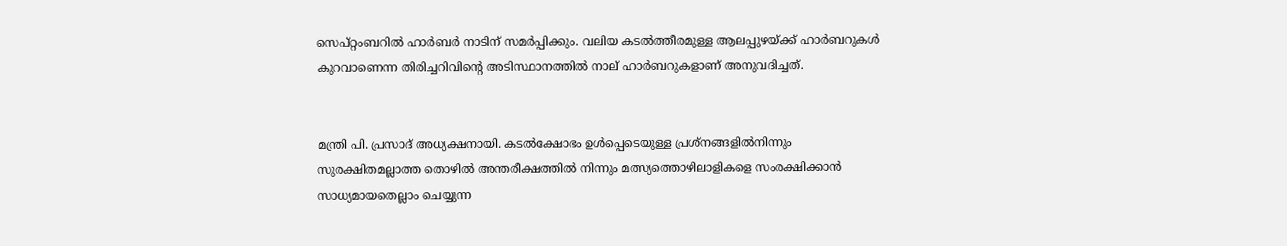സെപ്റ്റംബറിൽ ഹാർബർ നാടിന് സമർപ്പിക്കും. വലിയ കടൽത്തീരമുള്ള ആലപ്പുഴയ്ക്ക് ഹാർബറുകൾ കുറവാണെന്ന തിരിച്ചറിവിന്‍റെ അടിസ്ഥാനത്തിൽ നാല് ഹാർബറുകളാണ് അനുവദിച്ചത്.


മന്ത്രി പി. പ്രസാദ് അധ്യക്ഷനായി. കടൽക്ഷോഭം ഉൾപ്പെടെയുള്ള പ്രശ്നങ്ങളിൽനിന്നും സുരക്ഷിതമല്ലാത്ത തൊഴിൽ അന്തരീക്ഷത്തിൽ നിന്നും മത്സ്യത്തൊഴിലാളികളെ സംരക്ഷിക്കാൻ സാധ്യമായതെല്ലാം ചെയ്യുന്ന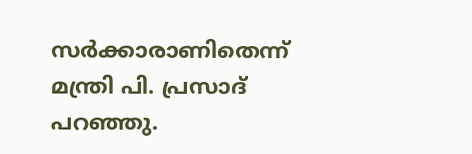സർക്കാരാണിതെന്ന് മന്ത്രി പി. പ്രസാദ് പറഞ്ഞു.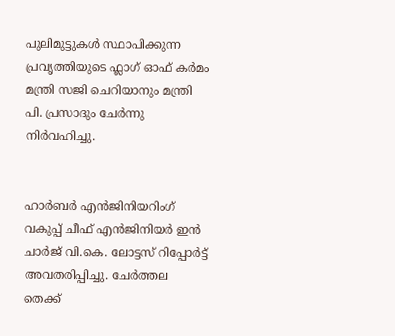പുലിമുട്ടുകൾ സ്ഥാപിക്കുന്ന പ്രവൃത്തിയുടെ ഫ്ലാഗ് ഓഫ് കർമം മന്ത്രി സജി ചെറിയാനും മന്ത്രി പി. പ്രസാദും ചേർന്നു നിർവഹിച്ചു.


ഹാർബർ എന്‍ജിനിയറിംഗ് വകുപ്പ് ചീഫ് എൻജിനിയർ ഇൻ ചാർജ് വി.കെ. ലോട്ടസ് റിപ്പോർട്ട് അവതരിപ്പിച്ചു. ചേർത്തല തെക്ക്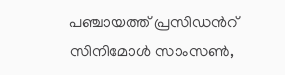പഞ്ചായത്ത് പ്രസിഡന്‍റ് സിനിമോൾ സാംസൺ,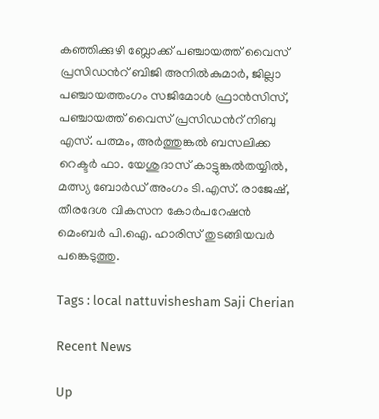കഞ്ഞിക്കുഴി ബ്ലോക്ക് പഞ്ചായത്ത് വൈസ് പ്രസിഡന്‍റ് ബിജി അനിൽകുമാർ, ജില്ലാ പഞ്ചായത്തംഗം സജിമോൾ ഫ്രാൻസിസ്, പഞ്ചായത്ത് വൈസ് പ്രസിഡന്‍റ് നിബു എസ്. പത്മം, അർത്തുങ്കൽ ബസലിക്ക റെക്ടർ ഫാ. യേശുദാസ് കാട്ടുങ്കല്‍തയ്യില്‍, മത്സ്യ ബോർഡ് അംഗം ടി.എസ്. രാജേഷ്, തീരദേശ വികസന കോർപറേഷൻ മെംബർ പി.ഐ. ഹാരിസ് തുടങ്ങിയവർ പങ്കെടുത്തു.

Tags : local nattuvishesham Saji Cherian

Recent News

Up